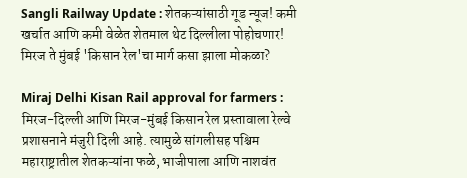Sangli Railway Update : शेतकऱ्यांसाठी गूड न्यूज! कमी खर्चात आणि कमी वेळेत शेतमाल थेट दिल्लीला पोहोचणार! मिरज ते मुंबई 'किसान रेल'चा मार्ग कसा झाला मोकळा?

Miraj Delhi Kisan Rail approval for farmers : मिरज-दिल्ली आणि मिरज-मुंबई किसान रेल प्रस्तावाला रेल्वे प्रशासनाने मंजुरी दिली आहे. त्यामुळे सांगलीसह पश्चिम महाराष्ट्रातील शेतकऱ्यांना फळे, भाजीपाला आणि नाशवंत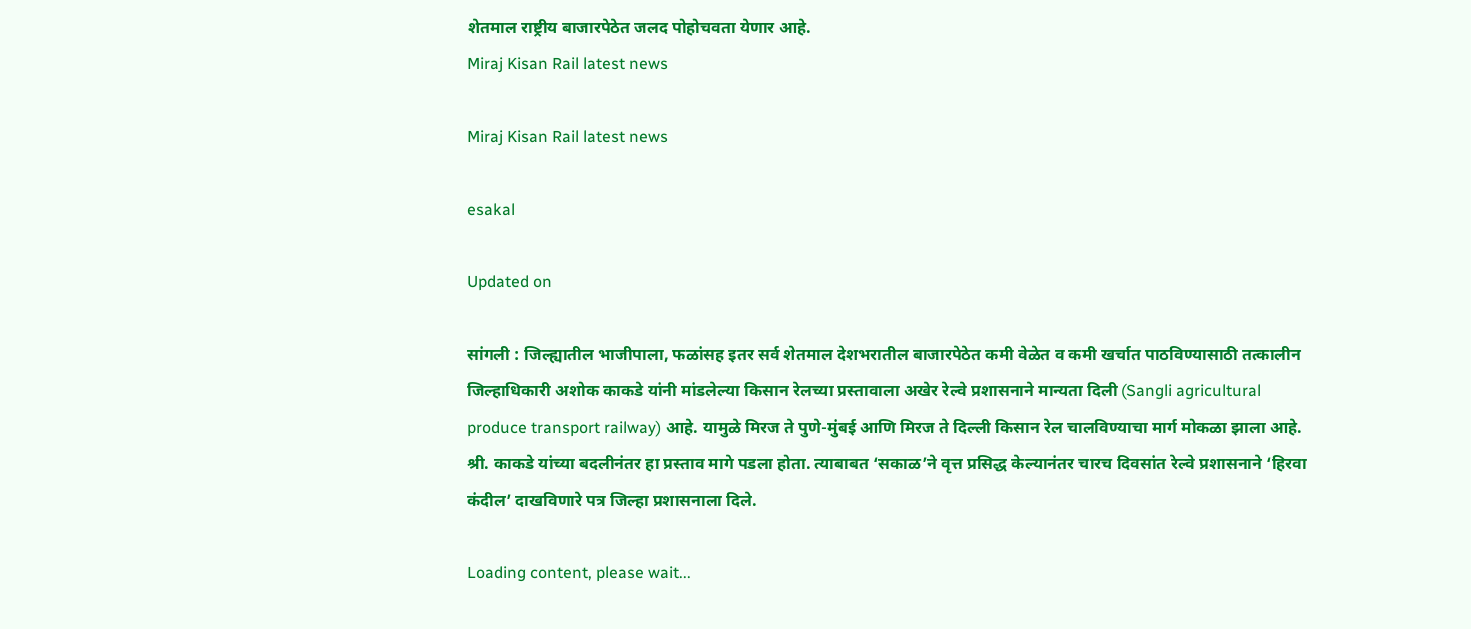शेतमाल राष्ट्रीय बाजारपेठेत जलद पोहोचवता येणार आहे.
Miraj Kisan Rail latest news

Miraj Kisan Rail latest news

esakal

Updated on

सांगली : जिल्ह्यातील भाजीपाला, फळांसह इतर सर्व शेतमाल देशभरातील बाजारपेठेत कमी वेळेत व कमी खर्चात पाठविण्यासाठी तत्कालीन जिल्हाधिकारी अशोक काकडे यांनी मांडलेल्या किसान रेलच्या प्रस्तावाला अखेर रेल्वे प्रशासनाने मान्यता दिली (Sangli agricultural produce transport railway) आहे. यामुळे मिरज ते पुणे-मुंबई आणि मिरज ते दिल्ली किसान रेल चालविण्याचा मार्ग मोकळा झाला आहे. श्री. काकडे यांच्या बदलीनंतर हा प्रस्ताव मागे पडला होता. त्याबाबत ‘सकाळ’ने वृत्त प्रसिद्ध केल्यानंतर चारच दिवसांत रेल्वे प्रशासनाने ‘हिरवा कंदील’ दाखविणारे पत्र जिल्हा प्रशासनाला दिले.

Loading content, please wait...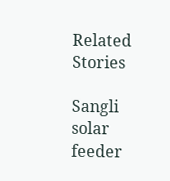Related Stories

Sangli solar feeder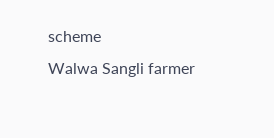scheme
Walwa Sangli farmer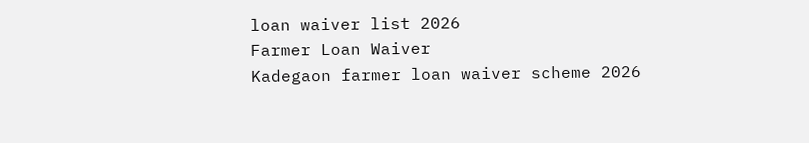loan waiver list 2026
Farmer Loan Waiver
Kadegaon farmer loan waiver scheme 2026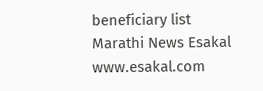beneficiary list
Marathi News Esakal
www.esakal.com